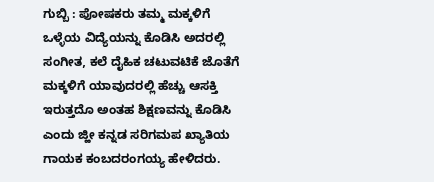ಗುಬ್ಬಿ : ಪೋಷಕರು ತಮ್ಮ ಮಕ್ಕಳಿಗೆ ಒಳ್ಳೆಯ ವಿದ್ಯೆಯನ್ನು ಕೊಡಿಸಿ ಅದರಲ್ಲಿ ಸಂಗೀತ, ಕಲೆ ದೈಹಿಕ ಚಟುವಟಿಕೆ ಜೊತೆಗೆ ಮಕ್ಕಳಿಗೆ ಯಾವುದರಲ್ಲಿ ಹೆಚ್ಚು ಆಸಕ್ತಿ ಇರುತ್ತದೊ ಅಂತಹ ಶಿಕ್ಷಣವನ್ನು ಕೊಡಿಸಿ ಎಂದು ಜ್ಹೀ ಕನ್ನಡ ಸರಿಗಮಪ ಖ್ಯಾತಿಯ ಗಾಯಕ ಕಂಬದರಂಗಯ್ಯ ಹೇಳಿದರು.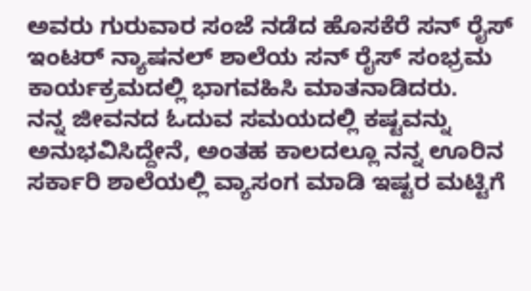ಅವರು ಗುರುವಾರ ಸಂಜೆ ನಡೆದ ಹೊಸಕೆರೆ ಸನ್ ರೈಸ್ ಇಂಟರ್ ನ್ಯಾಷನಲ್ ಶಾಲೆಯ ಸನ್ ರೈಸ್ ಸಂಭ್ರಮ ಕಾರ್ಯಕ್ರಮದಲ್ಲಿ ಭಾಗವಹಿಸಿ ಮಾತನಾಡಿದರು.
ನನ್ನ ಜೀವನದ ಓದುವ ಸಮಯದಲ್ಲಿ ಕಷ್ಟವನ್ನು ಅನುಭವಿಸಿದ್ದೇನೆ, ಅಂತಹ ಕಾಲದಲ್ಲೂ ನನ್ನ ಊರಿನ ಸರ್ಕಾರಿ ಶಾಲೆಯಲ್ಲಿ ವ್ಯಾಸಂಗ ಮಾಡಿ ಇಷ್ಟರ ಮಟ್ಟಿಗೆ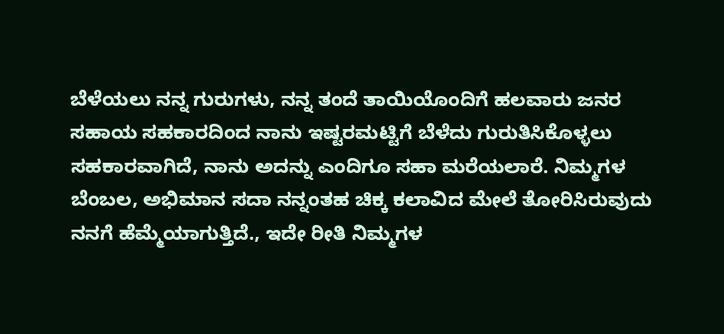ಬೆಳೆಯಲು ನನ್ನ ಗುರುಗಳು, ನನ್ನ ತಂದೆ ತಾಯಿಯೊಂದಿಗೆ ಹಲವಾರು ಜನರ ಸಹಾಯ ಸಹಕಾರದಿಂದ ನಾನು ಇಷ್ಟರಮಟ್ಟಿಗೆ ಬೆಳೆದು ಗುರುತಿಸಿಕೊಳ್ಳಲು ಸಹಕಾರವಾಗಿದೆ, ನಾನು ಅದನ್ನು ಎಂದಿಗೂ ಸಹಾ ಮರೆಯಲಾರೆ. ನಿಮ್ಮಗಳ ಬೆಂಬಲ, ಅಭಿಮಾನ ಸದಾ ನನ್ನಂತಹ ಚಿಕ್ಕ ಕಲಾವಿದ ಮೇಲೆ ತೋರಿಸಿರುವುದು ನನಗೆ ಹೆಮ್ಮೆಯಾಗುತ್ತಿದೆ., ಇದೇ ರೀತಿ ನಿಮ್ಮಗಳ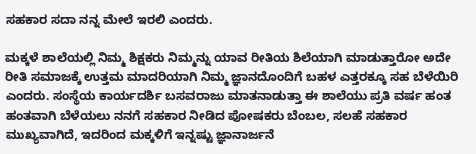ಸಹಕಾರ ಸದಾ ನನ್ನ ಮೇಲೆ ಇರಲಿ ಎಂದರು.

ಮಕ್ಕಳೆ ಶಾಲೆಯಲ್ಲಿ ನಿಮ್ಮ ಶಿಕ್ಷಕರು ನಿಮ್ಮನ್ನು ಯಾವ ರೀತಿಯ ಶಿಲೆಯಾಗಿ ಮಾಡುತ್ತಾರೋ ಅದೇ ರೀತಿ ಸಮಾಜಕ್ಕೆ ಉತ್ತಮ ಮಾದರಿಯಾಗಿ ನಿಮ್ಮ ಜ್ಞಾನದೊಂದಿಗೆ ಬಹಳ ಎತ್ತರಕ್ಕೂ ಸಹ ಬೆಳೆಯಿರಿ ಎಂದರು. ಸಂಸ್ಥೆಯ ಕಾರ್ಯದರ್ಶಿ ಬಸವರಾಜು ಮಾತನಾಡುತ್ತಾ ಈ ಶಾಲೆಯು ಪ್ರತಿ ವರ್ಷ ಹಂತ ಹಂತವಾಗಿ ಬೆಳೆಯಲು ನನಗೆ ಸಹಕಾರ ನೀಡಿದ ಪೋಷಕರು ಬೆಂಬಲ, ಸಲಹೆ ಸಹಕಾರ ಮುಖ್ಯವಾಗಿದೆ, ಇದರಿಂದ ಮಕ್ಕಳಿಗೆ ಇನ್ನಷ್ಟು ಜ್ಞಾನಾರ್ಜನೆ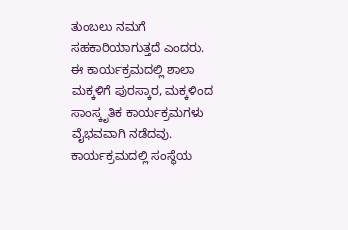ತುಂಬಲು ನಮಗೆ ಸಹಕಾರಿಯಾಗುತ್ತದೆ ಎಂದರು.
ಈ ಕಾರ್ಯಕ್ರಮದಲ್ಲಿ ಶಾಲಾ ಮಕ್ಕಳಿಗೆ ಪುರಸ್ಕಾರ, ಮಕ್ಕಳಿಂದ ಸಾಂಸ್ಕೃತಿಕ ಕಾರ್ಯಕ್ರಮಗಳು ವೈಭವವಾಗಿ ನಡೆದವು. ಕಾರ್ಯಕ್ರಮದಲ್ಲಿ ಸಂಸ್ಥೆಯ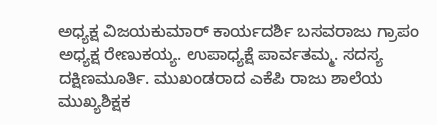ಅಧ್ಯಕ್ಷ ವಿಜಯಕುಮಾರ್ ಕಾರ್ಯದರ್ಶಿ ಬಸವರಾಜು ಗ್ರಾಪಂ ಅಧ್ಯಕ್ಷ ರೇಣುಕಯ್ಯ. ಉಪಾಧ್ಯಕ್ಷೆ ಪಾರ್ವತಮ್ಮ. ಸದಸ್ಯ ದಕ್ಷಿಣಮೂರ್ತಿ. ಮುಖಂಡರಾದ ಎಕೆಪಿ ರಾಜು ಶಾಲೆಯ ಮುಖ್ಯಶಿಕ್ಷಕ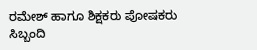ರಮೇಶ್ ಹಾಗೂ ಶಿಕ್ಷಕರು ಪೋಷಕರು ಸಿಬ್ಬಂದಿ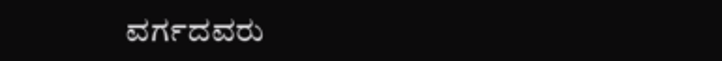ವರ್ಗದವರು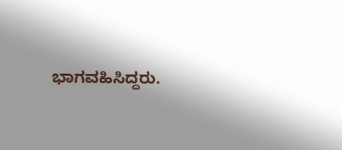ಭಾಗವಹಿಸಿದ್ದರು.